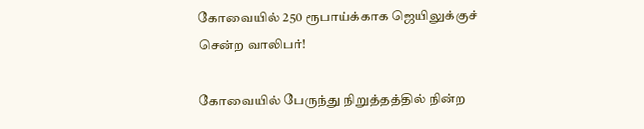கோவையில் 250 ரூபாய்க்காக ஜெயிலுக்குச் சென்ற வாலிபர்!

கோவையில் பேருந்து நிறுத்தத்தில் நின்ற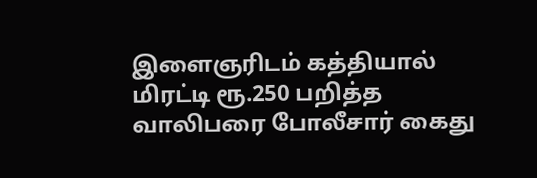இளைஞரிடம் கத்தியால் மிரட்டி ரூ.250 பறித்த வாலிபரை போலீசார் கைது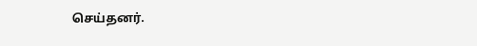செய்தனர்.